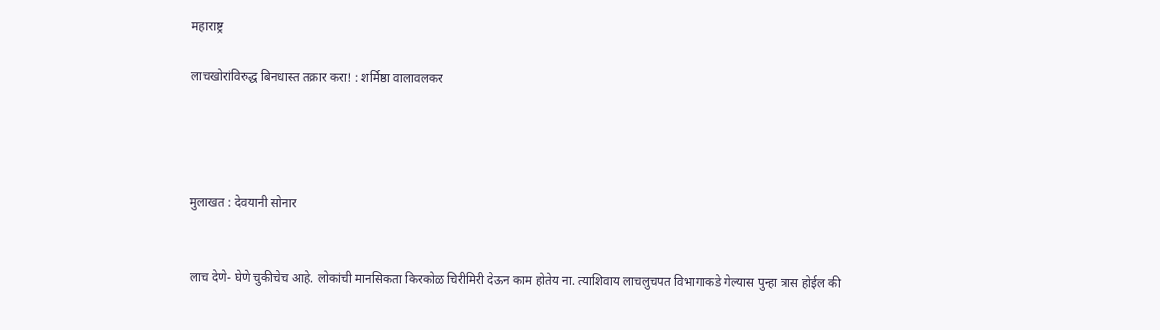महाराष्ट्र

लाचखोरांविरुद्ध बिनधास्त तक्रार करा! : शर्मिष्ठा वालावलकर




मुलाखत : देवयानी सोनार


लाच देणे- घेणे चुकीचेच आहे. लोकांची मानसिकता किरकोळ चिरीमिरी देऊन काम होतेय ना. त्याशिवाय लाचलुचपत विभागाकडे गेल्यास पुन्हा त्रास होईल की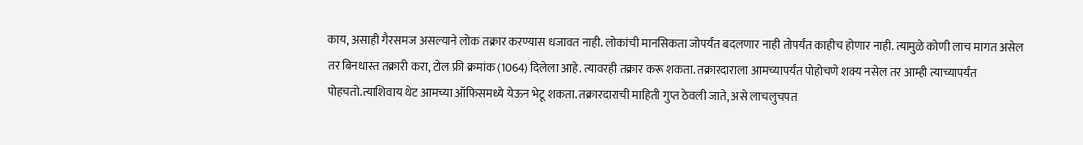काय, असाही गैरसमज असल्याने लोक तक्रार करण्यास धजावत नाही. लोकांची मानसिकता जोपर्यंत बदलणार नाही तोपर्यंत काहीच होणार नाही. त्यामुळे कोणी लाच मागत असेल तर बिनधास्त तक्रारी करा, टोल फ्री क्रमांक (1064) दिलेला आहे. त्यावरही तक्रार करू शकता. तक्रारदाराला आमच्यापर्यंत पोहोचणे शक्य नसेल तर आम्ही त्याच्यापर्यंत पोहचतो.त्याशिवाय थेट आमच्या ऑफिसमध्ये येऊन भेटू शकता. तक्रारदाराची माहिती गुप्त ठेवली जाते, असे लाचलुचपत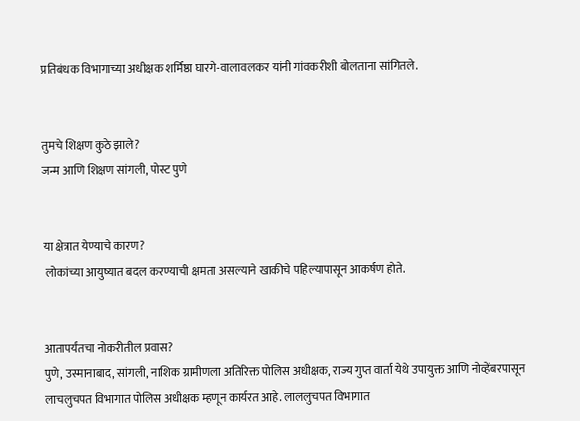प्रतिबंधक विभागाच्या अधीक्षक शर्मिष्ठा घारगे-वालावलकर यांनी गांवकरीशी बोलताना सांगितले.


तुमचे शिक्षण कुठे झाले?
जन्म आणि शिक्षण सांगली, पोस्ट पुणे


या क्षेत्रात येण्याचे कारण?
 लोकांच्या आयुष्यात बदल करण्याची क्षमता असल्याने खाकीचे पहिल्यापासून आकर्षण होते.


आतापर्यंतचा नोकरीतील प्रवास?
पुणे, उस्मानाबाद, सांगली, नाशिक ग्रामीणला अतिरिक्त पोलिस अधीक्षक, राज्य गुप्त वार्ता येथे उपायुक्त आणि नोव्हेंबरपासून लाचलुचपत विभागात पोलिस अधीक्षक म्हणून कार्यरत आहे. लाललुचपत विभागात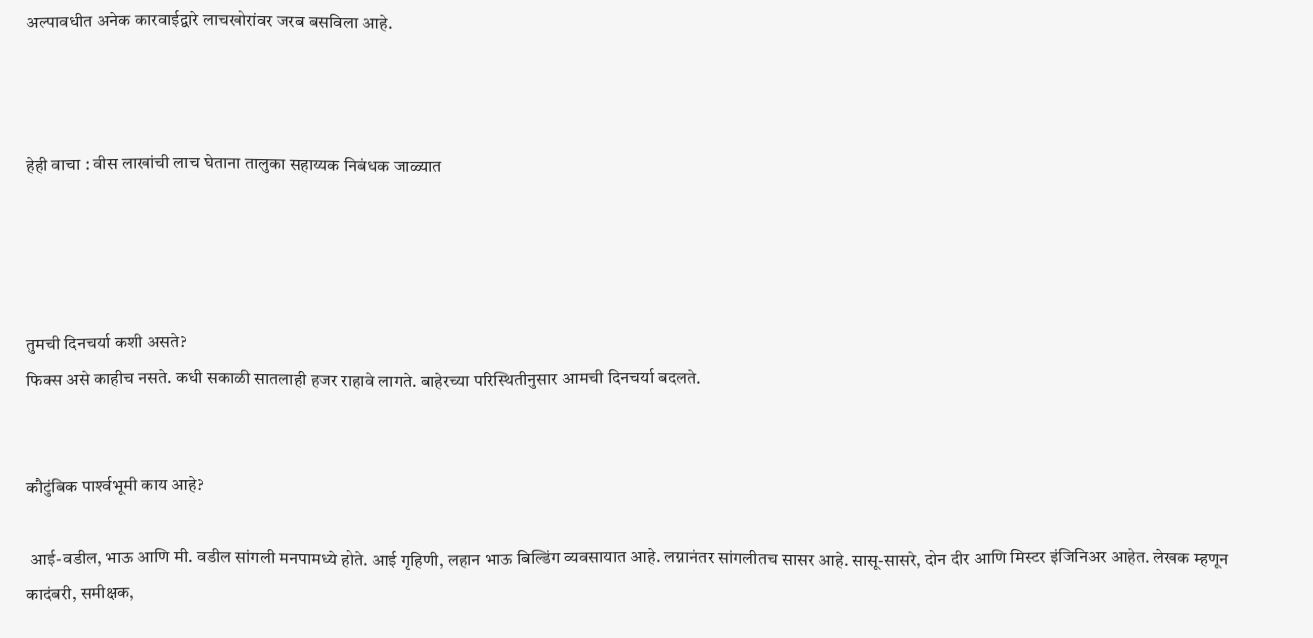अल्पावधीत अनेक कारवाईद्वारे लाचखोरांवर जरब बसविला आहे.



हेही वाचा : वीस लाखांची लाच घेताना तालुका सहाय्यक निबंधक जाळ्यात




तुमची दिनचर्या कशी असते?
फिक्स असे काहीच नसते. कधी सकाळी सातलाही हजर राहावे लागते. बाहेरच्या परिस्थितीनुसार आमची दिनचर्या बदलते.


कौटुंबिक पार्श्‍वभूमी काय आहे?

 आई-वडील, भाऊ आणि मी. वडील सांगली मनपामध्ये होते. आई गृहिणी, लहान भाऊ बिल्डिंग व्यवसायात आहे. लग्नानंतर सांगलीतच सासर आहे. सासू-सासरे, दोन दीर आणि मिस्टर इंजिनिअर आहेत. लेखक म्हणून कादंबरी, समीक्षक,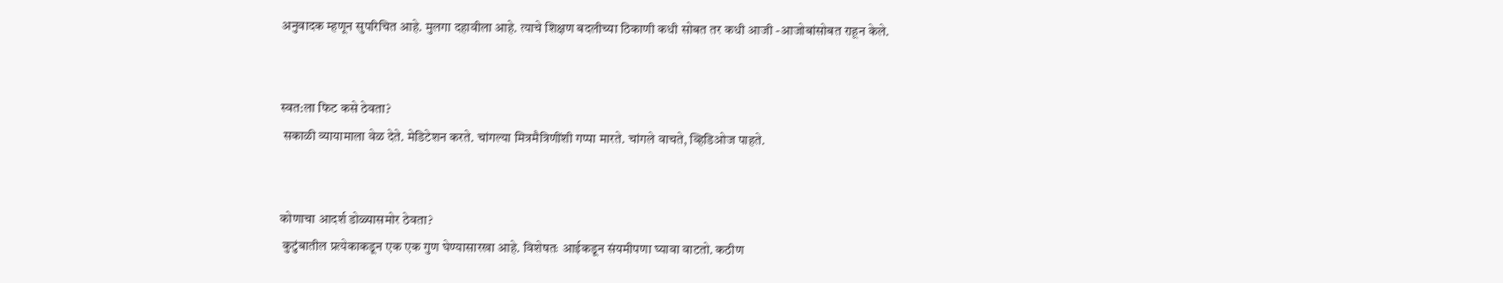अनुवादक म्हणून सुपरिचित आहे. मुलगा दहावीला आहे. त्याचे शिक्षण बदलीच्या ठिकाणी कधी सोबत तर कधी आजी -आजोबांसोबत राहून केले.


स्वत:ला फिट कसे ठेवता?
 सकाळी व्यायामाला वेळ देते. मेडिटेशन करते. चांगल्या मित्रमैत्रिणींशी गप्पा मारते. चांगले वाचते, व्हिडिओज पाहते.


कोणाचा आदर्श डोळ्यासमोर ठेवता?
 कुटुंबातील प्रत्येकाकडून एक एक गुण घेण्यासारखा आहे. विशेषतः आईकडून संयमीपणा घ्यावा वाटतो. कठीण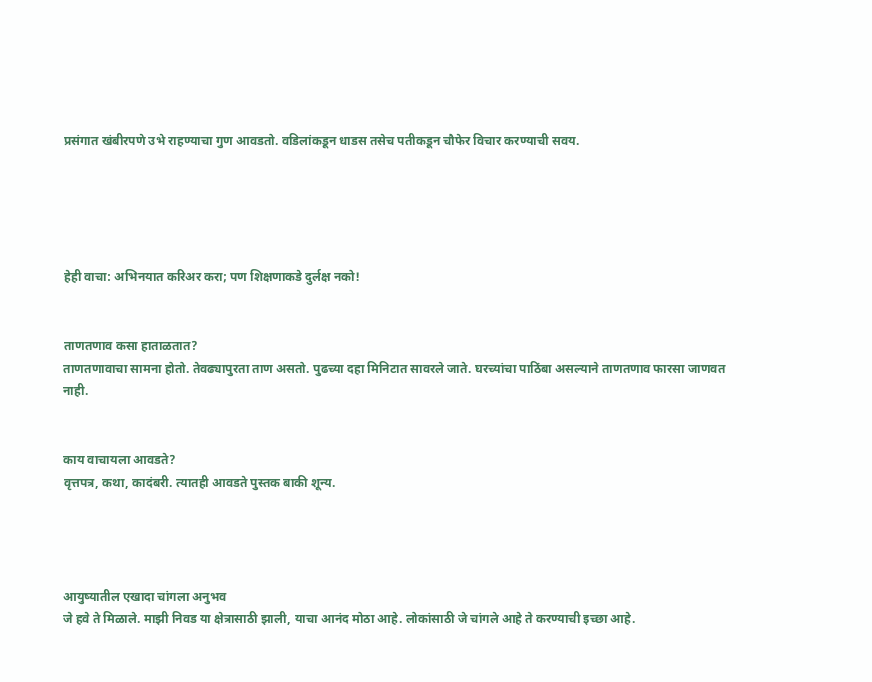प्रसंगात खंबीरपणे उभे राहण्याचा गुण आवडतो. वडिलांकडून धाडस तसेच पतीकडून चौफेर विचार करण्याची सवय.





हेही वाचा: अभिनयात करिअर करा; पण शिक्षणाकडे दुर्लक्ष नको!


ताणतणाव कसा हाताळतात?
ताणतणावाचा सामना होतो. तेवढ्यापुरता ताण असतो. पुढच्या दहा मिनिटात सावरले जाते. घरच्यांचा पाठिंबा असल्याने ताणतणाव फारसा जाणवत नाही.


काय वाचायला आवडते?
वृत्तपत्र, कथा, कादंबरी. त्यातही आवडते पुस्तक बाकी शून्य.




आयुष्यातील एखादा चांगला अनुभव
जे हवे ते मिळाले. माझी निवड या क्षेत्रासाठी झाली, याचा आनंद मोठा आहे. लोकांसाठी जे चांगले आहे ते करण्याची इच्छा आहे.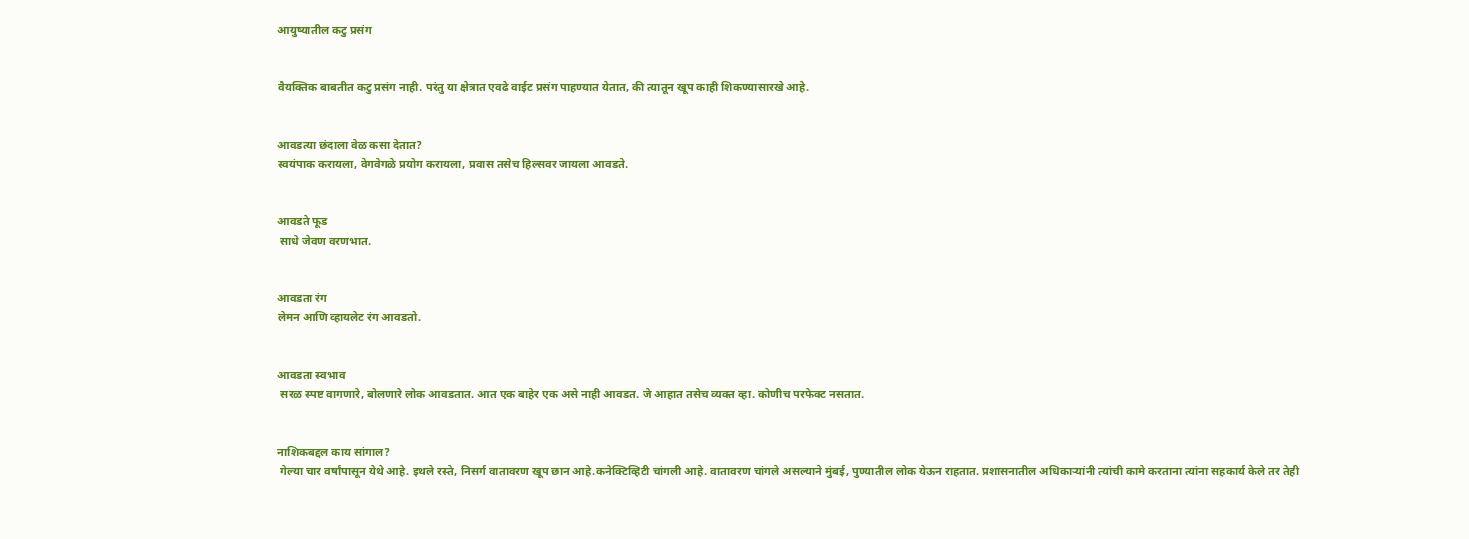आयुष्यातील कटु प्रसंग


वैयक्तिक बाबतीत कटु प्रसंग नाही. परंतु या क्षेत्रात एवढे वाईट प्रसंग पाहण्यात येतात, की त्यातून खूप काही शिकण्यासारखे आहे.


आवडत्या छंदाला वेळ कसा देतात?
स्वयंपाक करायला, वेगवेगळे प्रयोग करायला, प्रवास तसेच हिल्सवर जायला आवडते.


आवडते फूड
 साधे जेवण वरणभात.


आवडता रंग
लेमन आणि व्हायलेट रंग आवडतो.


आवडता स्वभाव
 सरळ स्पष्ट वागणारे, बोलणारे लोक आवडतात. आत एक बाहेर एक असे नाही आवडत. जे आहात तसेच व्यक्त व्हा. कोणीच परफेक्ट नसतात.


नाशिकबद्दल काय सांगाल?
 गेल्या चार वर्षांपासून येथे आहे. इथले रस्ते, निसर्ग वातावरण खूप छान आहे.कनेक्टिव्हिटी चांगली आहे. वातावरण चांगले असल्याने मुंबई, पुण्यातील लोक येऊन राहतात. प्रशासनातील अधिकार्‍यांनी त्यांची कामे करताना त्यांना सहकार्य केले तर तेही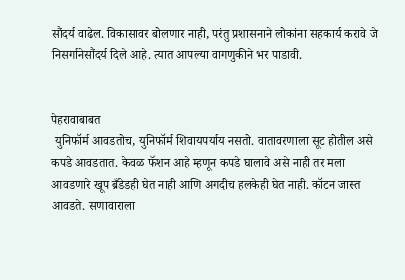सौंदर्य वाढेल. विकासावर बोलणार नाही, परंतु प्रशासनाने लोकांना सहकार्य करावे जे निसर्गानेसौंदर्य दिले आहे. त्यात आपल्या वागणुकीने भर पाडावी.


पेहरावाबाबत
 युनिफॉर्म आवडतोच, युनिफॉर्म शिवायपर्याय नसतो. वातावरणाला सूट होतील असे कपडे आवडतात. केवळ फॅशन आहे म्हणून कपडे घालावे असे नाही तर मला आवडणारे खूप ब्रँडेडही घेत नाही आणि अगदीच हलकेही घेत नाही. कॉटन जास्त आवडते. सणावाराला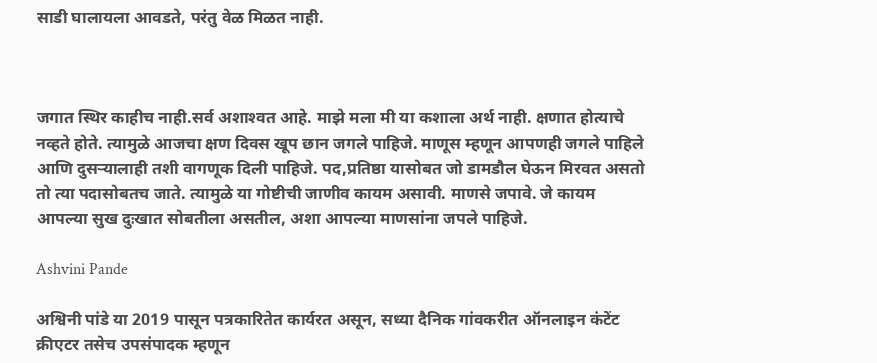साडी घालायला आवडते, परंतु वेळ मिळत नाही.



जगात स्थिर काहीच नाही.सर्व अशाश्‍वत आहे. माझे मला मी या कशाला अर्थ नाही. क्षणात होत्याचे नव्हते होते. त्यामुळे आजचा क्षण दिवस खूप छान जगले पाहिजे. माणूस म्हणून आपणही जगले पाहिले आणि दुसर्‍यालाही तशी वागणूक दिली पाहिजे. पद,प्रतिष्ठा यासोबत जो डामडौल घेऊन मिरवत असतो तो त्या पदासोबतच जाते. त्यामुळे या गोष्टीची जाणीव कायम असावी. माणसे जपावे. जे कायम आपल्या सुख दुःखात सोबतीला असतील, अशा आपल्या माणसांना जपले पाहिजे.

Ashvini Pande

अश्विनी पांडे या 2019 पासून पत्रकारितेत कार्यरत असून, सध्या दैनिक गांवकरीत ऑनलाइन कंटेंट क्रीएटर तसेच उपसंपादक म्हणून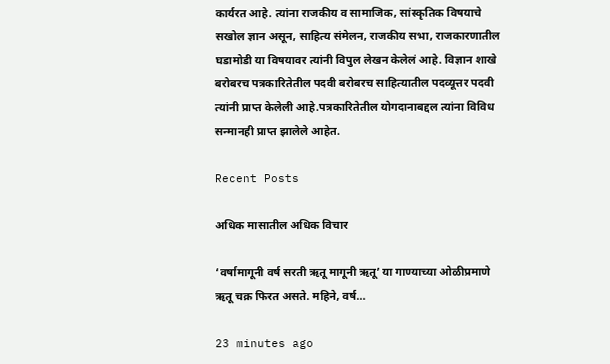कार्यरत आहे. त्यांना राजकीय व सामाजिक, सांस्कृतिक विषयाचे सखोल ज्ञान असून, साहित्य संमेलन, राजकीय सभा, राजकारणातील घडामोडी या विषयावर त्यांनी विपुल लेखन केलेलं आहे. विज्ञान शाखे बरोबरच पत्रकारितेतील पदवी बरोबरच साहित्यातील पदव्यूत्तर पदवी त्यांनी प्राप्त केलेली आहे.पत्रकारितेतील योगदानाबद्दल त्यांना विविध सन्मानही प्राप्त झालेले आहेत.

Recent Posts

अधिक मासातील अधिक विचार

‘वर्षामागूनी वर्ष सरती ऋतू मागूनी ऋतू’ या गाण्याच्या ओळीप्रमाणे ऋतू चक्र फिरत असते. महिने, वर्ष…

23 minutes ago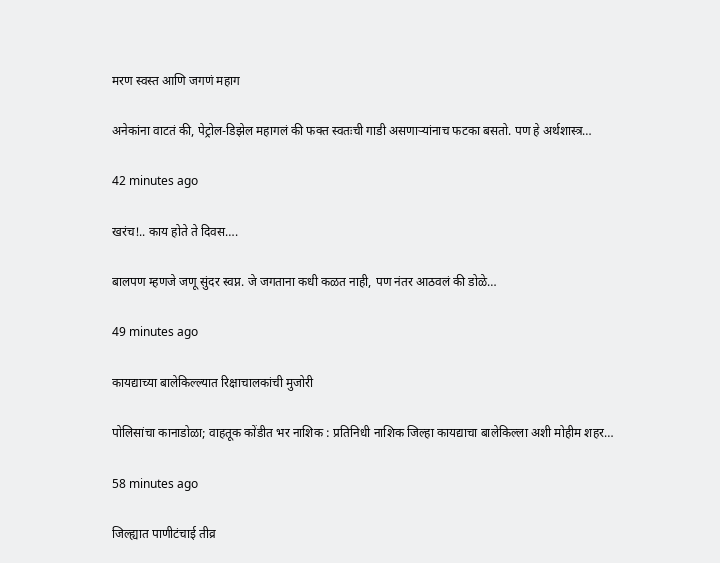मरण स्वस्त आणि जगणं महाग

अनेकांना वाटतं की, पेट्रोल-डिझेल महागलं की फक्त स्वतःची गाडी असणार्‍यांनाच फटका बसतो. पण हे अर्थशास्त्र…

42 minutes ago

खरंच!.. काय होते ते दिवस….

बालपण म्हणजे जणू सुंदर स्वप्न. जे जगताना कधी कळत नाही, पण नंतर आठवलं की डोळे…

49 minutes ago

कायद्याच्या बालेकिल्ल्यात रिक्षाचालकांची मुजोरी

पोलिसांचा कानाडोळा; वाहतूक कोंडीत भर नाशिक : प्रतिनिधी नाशिक जिल्हा कायद्याचा बालेकिल्ला अशी मोहीम शहर…

58 minutes ago

जिल्ह्यात पाणीटंचाई तीव्र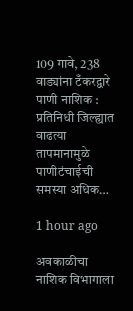109 गावे, 238 वाड्यांना टँकरद्वारे पाणी नाशिक : प्रतिनिधी जिल्ह्यात वाढत्या तापमानामुळे पाणीटंचाईची समस्या अधिक…

1 hour ago

अवकाळीचा नाशिक विभागाला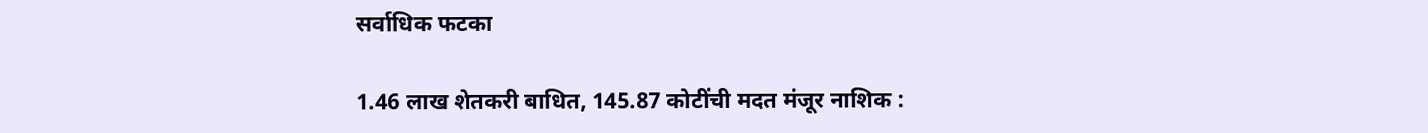सर्वाधिक फटका

1.46 लाख शेतकरी बाधित, 145.87 कोटींची मदत मंजूर नाशिक :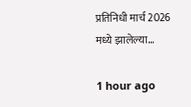प्रतिनिधी मार्च 2026 मध्ये झालेल्या…

1 hour ago